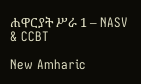ሐዋርያት ሥራ 1 – NASV & CCBT

New Amharic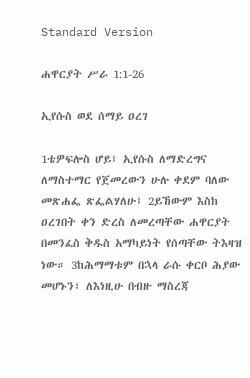Standard Version

ሐዋርያት ሥራ 1:1-26

ኢየሱስ ወደ ሰማይ ዐረገ

1ቴዎፍሎስ ሆይ፤ ኢየሱስ ለማድረግና ለማስተማር የጀመረውን ሁሉ ቀደም ባለው መጽሐፌ ጽፌልሃለሁ፤ 2ይኸውም እስከ ዐረገበት ቀን ድረስ ለመረጣቸው ሐዋርያት በመንፈስ ቅዱስ አማካይነት የሰጣቸው ትእዛዝ ነው። 3ከሕማማቱም በኋላ ራሱ ቀርቦ ሕያው መሆኑን፣ ለእነዚሁ በብዙ ማስረጃ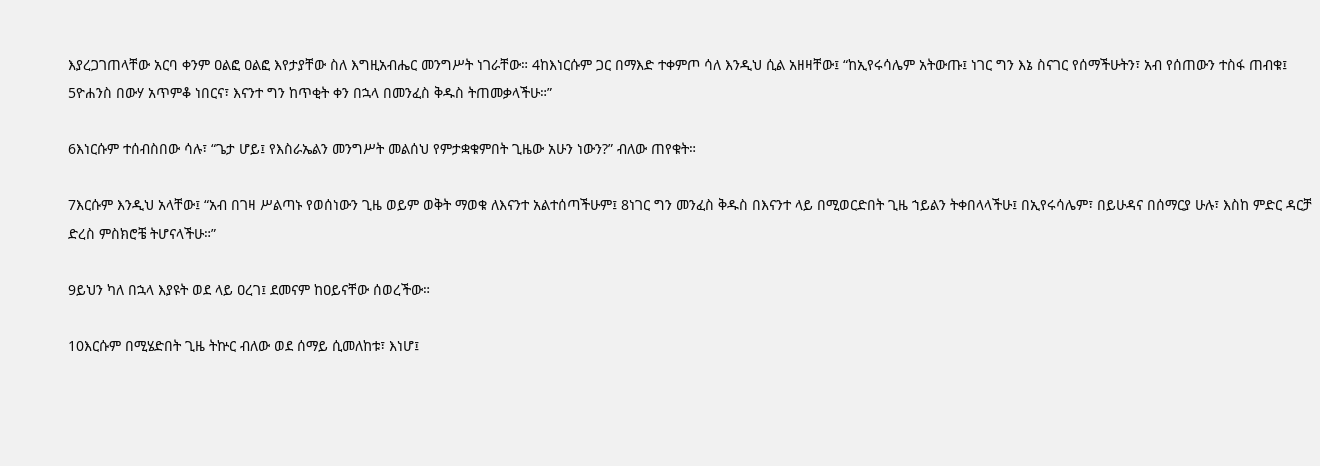እያረጋገጠላቸው አርባ ቀንም ዐልፎ ዐልፎ እየታያቸው ስለ እግዚአብሔር መንግሥት ነገራቸው። 4ከእነርሱም ጋር በማእድ ተቀምጦ ሳለ እንዲህ ሲል አዘዛቸው፤ “ከኢየሩሳሌም አትውጡ፤ ነገር ግን እኔ ስናገር የሰማችሁትን፣ አብ የሰጠውን ተስፋ ጠብቁ፤ 5ዮሐንስ በውሃ አጥምቆ ነበርና፣ እናንተ ግን ከጥቂት ቀን በኋላ በመንፈስ ቅዱስ ትጠመቃላችሁ።”

6እነርሱም ተሰብስበው ሳሉ፣ “ጌታ ሆይ፤ የእስራኤልን መንግሥት መልሰህ የምታቋቁምበት ጊዜው አሁን ነውን?” ብለው ጠየቁት።

7እርሱም እንዲህ አላቸው፤ “አብ በገዛ ሥልጣኑ የወሰነውን ጊዜ ወይም ወቅት ማወቁ ለእናንተ አልተሰጣችሁም፤ 8ነገር ግን መንፈስ ቅዱስ በእናንተ ላይ በሚወርድበት ጊዜ ኀይልን ትቀበላላችሁ፤ በኢየሩሳሌም፣ በይሁዳና በሰማርያ ሁሉ፣ እስከ ምድር ዳርቻ ድረስ ምስክሮቼ ትሆናላችሁ።”

9ይህን ካለ በኋላ እያዩት ወደ ላይ ዐረገ፤ ደመናም ከዐይናቸው ሰወረችው።

10እርሱም በሚሄድበት ጊዜ ትኵር ብለው ወደ ሰማይ ሲመለከቱ፣ እነሆ፤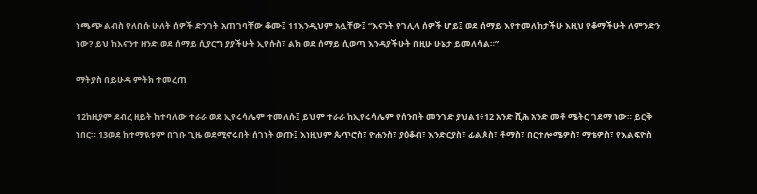ነጫጭ ልብስ የለበሱ ሁለት ሰዎች ድንገት አጠገባቸው ቆሙ፤ 11እንዲህም አሏቸው፤ “እናንት የገሊላ ሰዎች ሆይ፤ ወደ ሰማይ እየተመለከታችሁ እዚህ የቆማችሁት ለምንድን ነው? ይህ ከእናንተ ዘንድ ወደ ሰማይ ሲያርግ ያያችሁት ኢየሱስ፣ ልክ ወደ ሰማይ ሲወጣ እንዳያችሁት በዚሁ ሁኔታ ይመለሳል።”

ማትያስ በይሁዳ ምትክ ተመረጠ

12ከዚያም ደብረ ዘይት ከተባለው ተራራ ወደ ኢየሩሳሌም ተመለሱ፤ ይህም ተራራ ከኢየሩሳሌም የሰንበት መንገድ ያህል1፥12 አንድ ሺሕ አንድ መቶ ሜትር ገደማ ነው። ይርቅ ነበር። 13ወደ ከተማዪቱም በገቡ ጊዜ ወደሚኖሩበት ሰገነት ወጡ፤ እነዚህም ጴጥሮስ፣ ዮሐንስ፣ ያዕቆብ፣ እንድርያስ፣ ፊልጶስ፣ ቶማስ፣ በርተሎሜዎስ፣ ማቴዎስ፣ የእልፍዮስ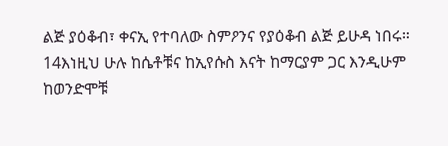ልጅ ያዕቆብ፣ ቀናኢ የተባለው ስምዖንና የያዕቆብ ልጅ ይሁዳ ነበሩ። 14እነዚህ ሁሉ ከሴቶቹና ከኢየሱስ እናት ከማርያም ጋር እንዲሁም ከወንድሞቹ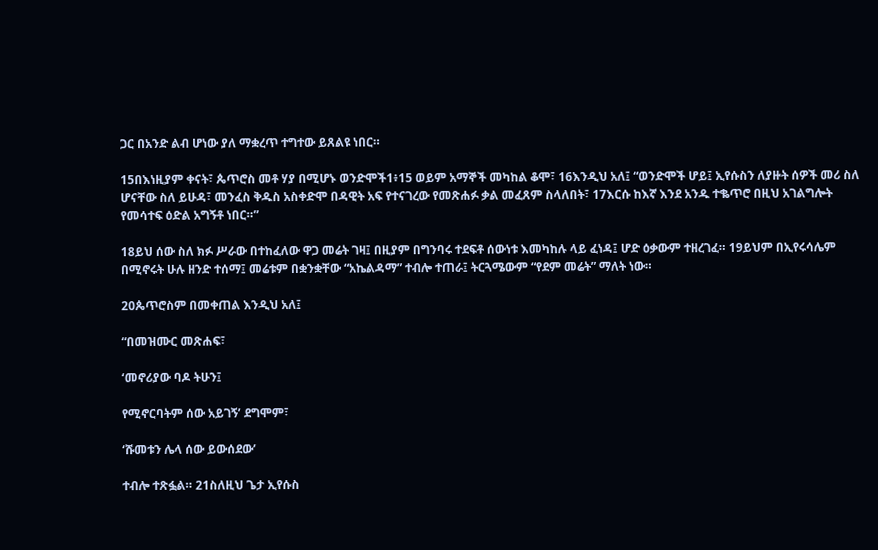ጋር በአንድ ልብ ሆነው ያለ ማቋረጥ ተግተው ይጸልዩ ነበር።

15በእነዚያም ቀናት፣ ጴጥሮስ መቶ ሃያ በሚሆኑ ወንድሞች1፥15 ወይም አማኞች መካከል ቆሞ፣ 16እንዲህ አለ፤ “ወንድሞች ሆይ፤ ኢየሱስን ለያዙት ሰዎች መሪ ስለ ሆናቸው ስለ ይሁዳ፣ መንፈስ ቅዱስ አስቀድሞ በዳዊት አፍ የተናገረው የመጽሐፉ ቃል መፈጸም ስላለበት፣ 17እርሱ ከእኛ እንደ አንዱ ተቈጥሮ በዚህ አገልግሎት የመሳተፍ ዕድል አግኝቶ ነበር።”

18ይህ ሰው ስለ ክፉ ሥራው በተከፈለው ዋጋ መሬት ገዛ፤ በዚያም በግንባሩ ተደፍቶ ሰውነቱ እመካከሉ ላይ ፈነዳ፤ ሆድ ዕቃውም ተዘረገፈ። 19ይህም በኢየሩሳሌም በሚኖሩት ሁሉ ዘንድ ተሰማ፤ መሬቱም በቋንቋቸው “አኬልዳማ” ተብሎ ተጠራ፤ ትርጓሜውም “የደም መሬት” ማለት ነው።

20ጴጥሮስም በመቀጠል እንዲህ አለ፤

“በመዝሙር መጽሐፍ፣

‘መኖሪያው ባዶ ትሁን፤

የሚኖርባትም ሰው አይገኝ’ ደግሞም፣

‘ሹመቱን ሌላ ሰው ይውሰደው’

ተብሎ ተጽፏል። 21ስለዚህ ጌታ ኢየሱስ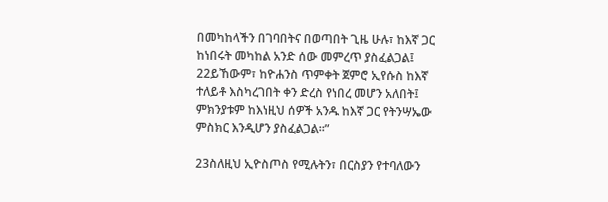በመካከላችን በገባበትና በወጣበት ጊዜ ሁሉ፣ ከእኛ ጋር ከነበሩት መካከል አንድ ሰው መምረጥ ያስፈልጋል፤ 22ይኸውም፣ ከዮሐንስ ጥምቀት ጀምሮ ኢየሱስ ከእኛ ተለይቶ እስካረገበት ቀን ድረስ የነበረ መሆን አለበት፤ ምክንያቱም ከእነዚህ ሰዎች አንዱ ከእኛ ጋር የትንሣኤው ምስክር እንዲሆን ያስፈልጋል።”

23ስለዚህ ኢዮስጦስ የሚሉትን፣ በርስያን የተባለውን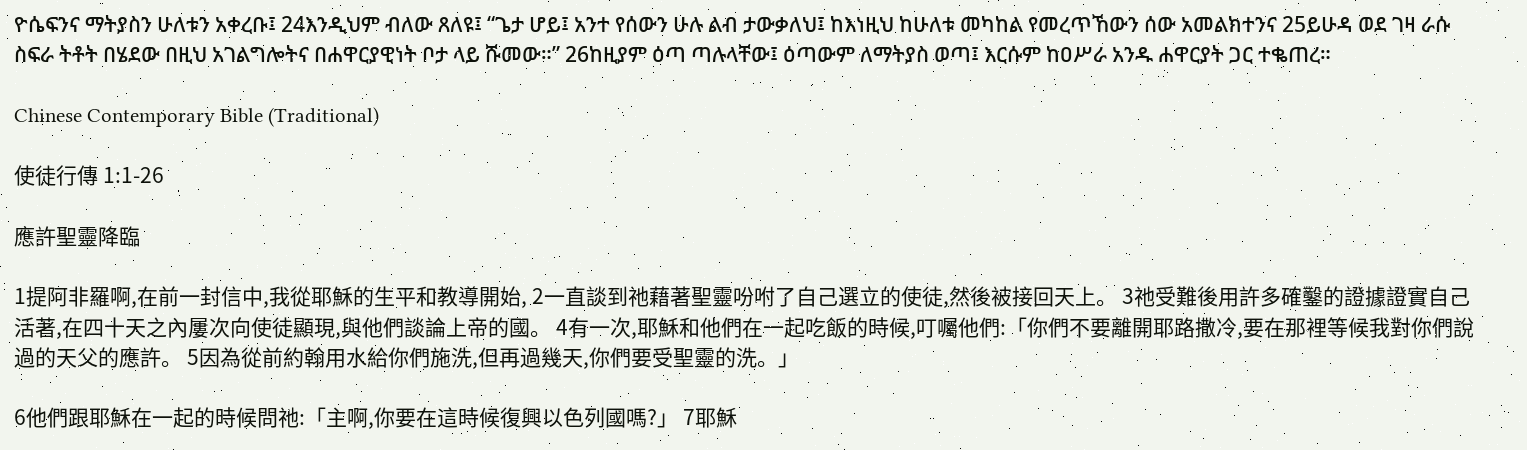ዮሴፍንና ማትያስን ሁለቱን አቀረቡ፤ 24እንዲህም ብለው ጸለዩ፤ “ጌታ ሆይ፤ አንተ የሰውን ሁሉ ልብ ታውቃለህ፤ ከእነዚህ ከሁለቱ መካከል የመረጥኸውን ሰው አመልክተንና 25ይሁዳ ወደ ገዛ ራሱ ስፍራ ትቶት በሄደው በዚህ አገልግሎትና በሐዋርያዊነት ቦታ ላይ ሹመው።” 26ከዚያም ዕጣ ጣሉላቸው፤ ዕጣውም ለማትያስ ወጣ፤ እርሱም ከዐሥራ አንዱ ሐዋርያት ጋር ተቈጠረ።

Chinese Contemporary Bible (Traditional)

使徒行傳 1:1-26

應許聖靈降臨

1提阿非羅啊,在前一封信中,我從耶穌的生平和教導開始, 2一直談到祂藉著聖靈吩咐了自己選立的使徒,然後被接回天上。 3祂受難後用許多確鑿的證據證實自己活著,在四十天之內屢次向使徒顯現,與他們談論上帝的國。 4有一次,耶穌和他們在一起吃飯的時候,叮囑他們:「你們不要離開耶路撒冷,要在那裡等候我對你們說過的天父的應許。 5因為從前約翰用水給你們施洗,但再過幾天,你們要受聖靈的洗。」

6他們跟耶穌在一起的時候問祂:「主啊,你要在這時候復興以色列國嗎?」 7耶穌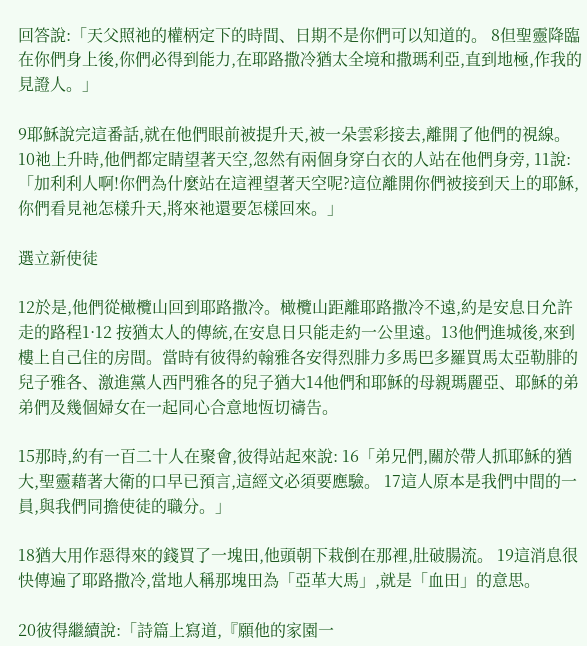回答說:「天父照祂的權柄定下的時間、日期不是你們可以知道的。 8但聖靈降臨在你們身上後,你們必得到能力,在耶路撒冷猶太全境和撒瑪利亞,直到地極,作我的見證人。」

9耶穌說完這番話,就在他們眼前被提升天,被一朵雲彩接去,離開了他們的視線。 10祂上升時,他們都定睛望著天空,忽然有兩個身穿白衣的人站在他們身旁, 11說:「加利利人啊!你們為什麼站在這裡望著天空呢?這位離開你們被接到天上的耶穌,你們看見祂怎樣升天,將來祂還要怎樣回來。」

選立新使徒

12於是,他們從橄欖山回到耶路撒冷。橄欖山距離耶路撒冷不遠,約是安息日允許走的路程1·12 按猶太人的傳統,在安息日只能走約一公里遠。13他們進城後,來到樓上自己住的房間。當時有彼得約翰雅各安得烈腓力多馬巴多羅買馬太亞勒腓的兒子雅各、激進黨人西門雅各的兒子猶大14他們和耶穌的母親瑪麗亞、耶穌的弟弟們及幾個婦女在一起同心合意地恆切禱告。

15那時,約有一百二十人在聚會,彼得站起來說: 16「弟兄們,關於帶人抓耶穌的猶大,聖靈藉著大衛的口早已預言,這經文必須要應驗。 17這人原本是我們中間的一員,與我們同擔使徒的職分。」

18猶大用作惡得來的錢買了一塊田,他頭朝下栽倒在那裡,肚破腸流。 19這消息很快傳遍了耶路撒冷,當地人稱那塊田為「亞革大馬」,就是「血田」的意思。

20彼得繼續說:「詩篇上寫道,『願他的家園一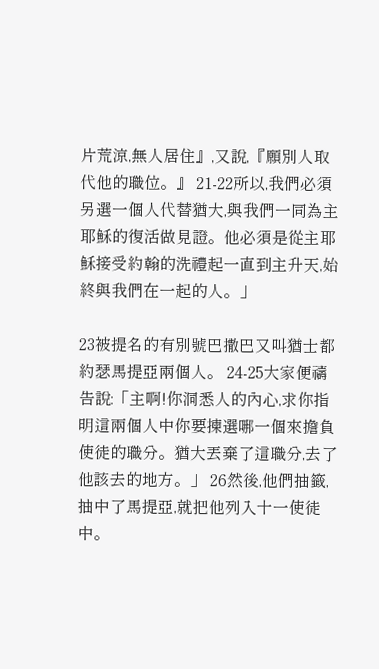片荒涼,無人居住』,又說,『願別人取代他的職位。』 21-22所以,我們必須另選一個人代替猶大,與我們一同為主耶穌的復活做見證。他必須是從主耶穌接受約翰的洗禮起一直到主升天,始終與我們在一起的人。」

23被提名的有別號巴撒巴又叫猶士都約瑟馬提亞兩個人。 24-25大家便禱告說:「主啊!你洞悉人的內心,求你指明這兩個人中你要揀選哪一個來擔負使徒的職分。猶大丟棄了這職分,去了他該去的地方。」 26然後,他們抽籤,抽中了馬提亞,就把他列入十一使徒中。